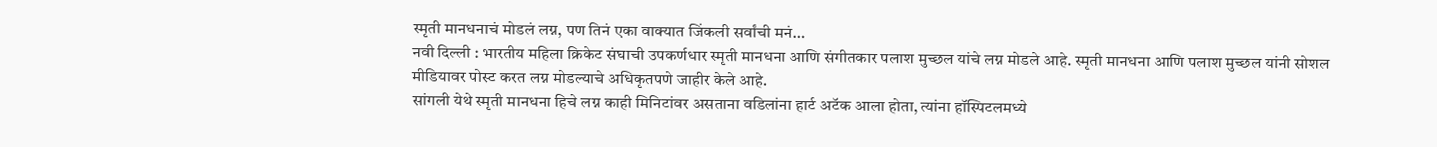स्मृती मानधनाचं मोडलं लग्न, पण तिनं एका वाक्यात जिंकली सर्वांची मनं…
नवी दिल्ली : भारतीय महिला क्रिकेट संघाची उपकर्णधार स्मृती मानधना आणि संगीतकार पलाश मुच्छल यांचे लग्न मोडले आहे. स्मृती मानधना आणि पलाश मुच्छल यांनी सोशल मीडियावर पोस्ट करत लग्न मोडल्याचे अधिकृतपणे जाहीर केले आहे.
सांगली येथे स्मृती मानधना हिचे लग्न काही मिनिटांवर असताना वडिलांना हार्ट अटॅक आला होता, त्यांना हॉस्पिटलमध्ये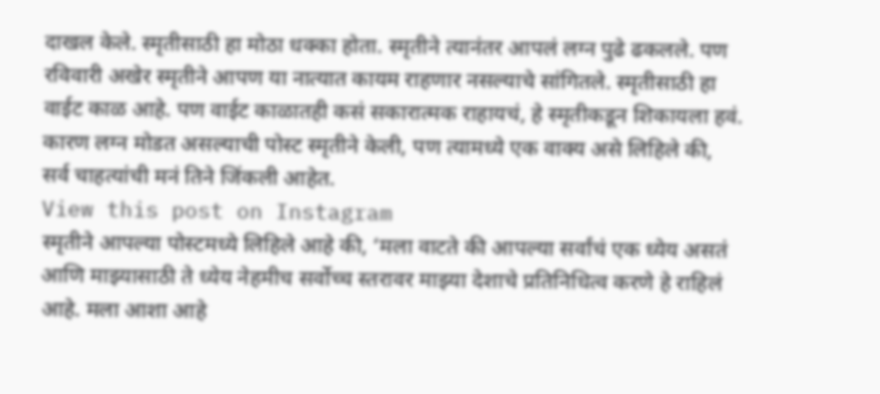दाखल केले. स्मृतीसाठी हा मोठा धक्का होता. स्मृतीने त्यानंतर आपलं लग्न पुढे ढकलले. पण रविवारी अखेर स्मृतीने आपण या नात्यात कायम राहणार नसल्याचे सांगितले. स्मृतीसाठी हा वाईट काळ आहे. पण वाईट काळातही कसं सकारात्मक राहायचं, हे स्मृतीकडून शिकायला हवं. कारण लग्न मोडत असल्याची पोस्ट स्मृतीने केली, पण त्यामध्ये एक वाक्य असे लिहिले की, सर्व चाहत्यांची मनं तिने जिंकली आहेत.
View this post on Instagram
स्मृतीने आपल्या पोस्टमध्ये लिहिले आहे की, ‘मला वाटते की आपल्या सर्वांचं एक ध्येय असतं आणि माझ्यासाठी ते ध्येय नेहमीच सर्वोच्च स्तरावर माझ्या देशाचे प्रतिनिधित्व करणे हे राहिलं आहे. मला आशा आहे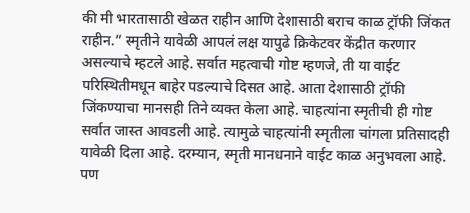की मी भारतासाठी खेळत राहीन आणि देशासाठी बराच काळ ट्रॉफी जिंकत राहीन.” स्मृतीने यावेळी आपलं लक्ष यापुढे क्रिकेटवर केंद्रीत करणार असल्याचे म्हटले आहे. सर्वात महत्वाची गोष्ट म्हणजे, ती या वाईट परिस्थितीमधून बाहेर पडल्याचे दिसत आहे. आता देशासाठी ट्रॉफी जिंकण्याचा मानसही तिने व्यक्त केला आहे. चाहत्यांना स्मृतीची ही गोष्ट सर्वात जास्त आवडली आहे. त्यामुळे चाहत्यांनी स्मृतीला चांगला प्रतिसादही यावेळी दिला आहे. दरम्यान, स्मृती मानधनाने वाईट काळ अनुभवला आहे. पण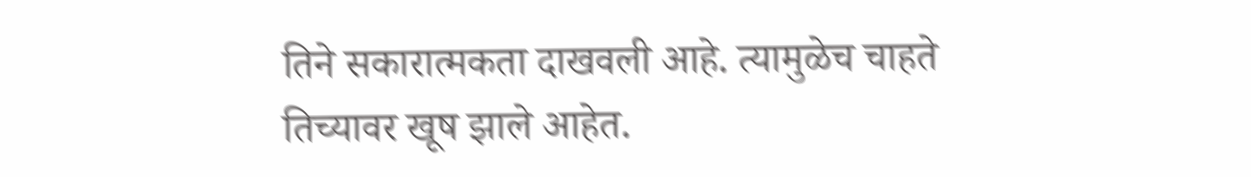तिने सकारात्मकता दाखवली आहे. त्यामुळेच चाहते तिच्यावर खूष झाले आहेत.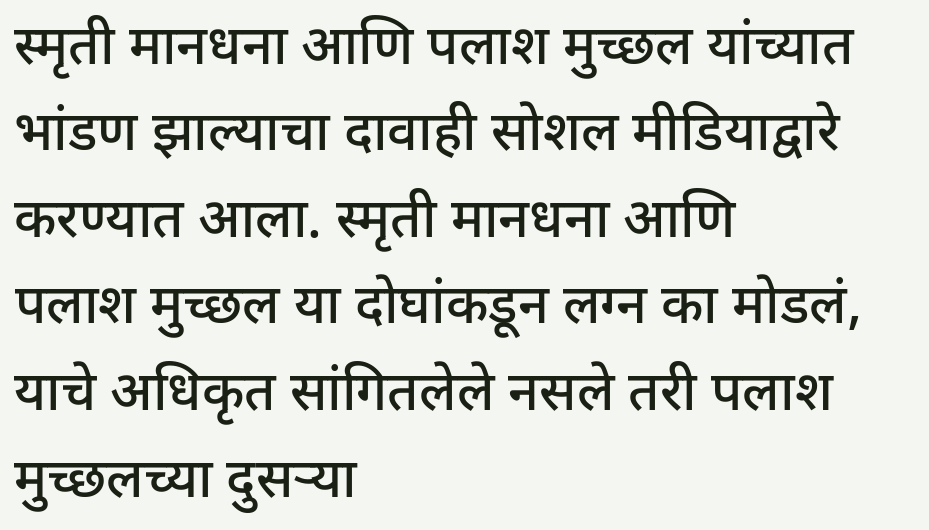स्मृती मानधना आणि पलाश मुच्छल यांच्यात भांडण झाल्याचा दावाही सोशल मीडियाद्वारे करण्यात आला. स्मृती मानधना आणि पलाश मुच्छल या दोघांकडून लग्न का मोडलं, याचे अधिकृत सांगितलेले नसले तरी पलाश मुच्छलच्या दुसऱ्या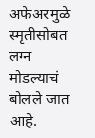अफेअरमुळे स्मृतीसोबत लग्न मोडल्याचं बोलले जात आहे.